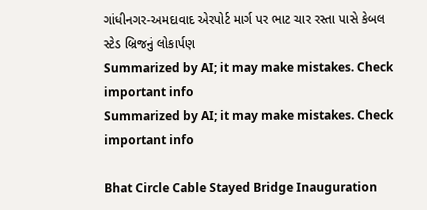ગાંધીનગર-અમદાવાદ એરપોર્ટ માર્ગ પર ભાટ ચાર રસ્તા પાસે કેબલ સ્ટેડ બ્રિજનું લોકાર્પણ
Summarized by AI; it may make mistakes. Check important info
Summarized by AI; it may make mistakes. Check important info

Bhat Circle Cable Stayed Bridge Inauguration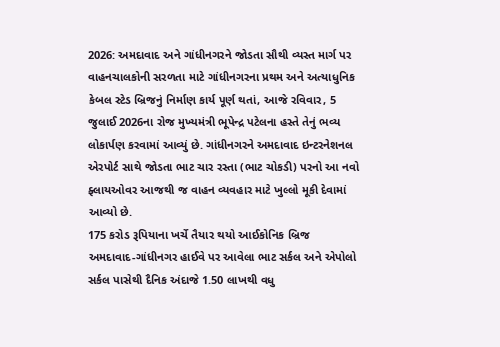2026: અમદાવાદ અને ગાંધીનગરને જોડતા સૌથી વ્યસ્ત માર્ગ પર વાહનચાલકોની સરળતા માટે ગાંધીનગરના પ્રથમ અને અત્યાધુનિક કેબલ સ્ટેડ બ્રિજનું નિર્માણ કાર્ય પૂર્ણ થતાં, આજે રવિવાર, 5 જુલાઈ 2026ના રોજ મુખ્યમંત્રી ભૂપેન્દ્ર પટેલના હસ્તે તેનું ભવ્ય લોકાર્પણ કરવામાં આવ્યું છે. ગાંધીનગરને અમદાવાદ ઇન્ટરનેશનલ એરપોર્ટ સાથે જોડતા ભાટ ચાર રસ્તા (ભાટ ચોકડી) પરનો આ નવો ફ્લાયઓવર આજથી જ વાહન વ્યવહાર માટે ખુલ્લો મૂકી દેવામાં આવ્યો છે.
175 કરોડ રૂપિયાના ખર્ચે તૈયાર થયો આઈકોનિક બ્રિજ
અમદાવાદ-ગાંધીનગર હાઈવે પર આવેલા ભાટ સર્કલ અને એપોલો સર્કલ પાસેથી દૈનિક અંદાજે 1.50 લાખથી વધુ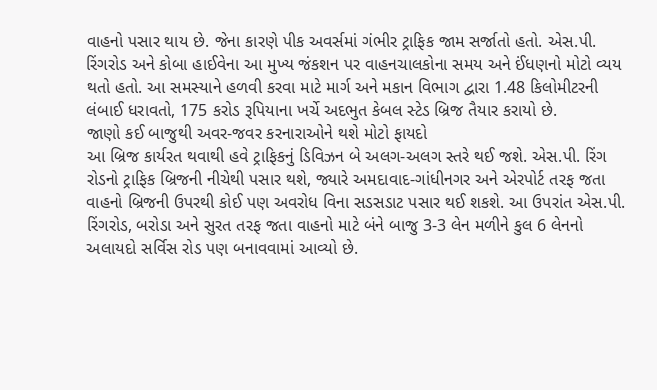વાહનો પસાર થાય છે. જેના કારણે પીક અવર્સમાં ગંભીર ટ્રાફિક જામ સર્જાતો હતો. એસ.પી. રિંગરોડ અને કોબા હાઈવેના આ મુખ્ય જંકશન પર વાહનચાલકોના સમય અને ઈંધણનો મોટો વ્યય થતો હતો. આ સમસ્યાને હળવી કરવા માટે માર્ગ અને મકાન વિભાગ દ્વારા 1.48 કિલોમીટરની લંબાઈ ધરાવતો, 175 કરોડ રૂપિયાના ખર્ચે અદભુત કેબલ સ્ટેડ બ્રિજ તૈયાર કરાયો છે.
જાણો કઈ બાજુથી અવર-જવર કરનારાઓને થશે મોટો ફાયદો
આ બ્રિજ કાર્યરત થવાથી હવે ટ્રાફિકનું ડિવિઝન બે અલગ-અલગ સ્તરે થઈ જશે. એસ.પી. રિંગ રોડનો ટ્રાફિક બ્રિજની નીચેથી પસાર થશે, જ્યારે અમદાવાદ-ગાંધીનગર અને એરપોર્ટ તરફ જતા વાહનો બ્રિજની ઉપરથી કોઈ પણ અવરોધ વિના સડસડાટ પસાર થઈ શકશે. આ ઉપરાંત એસ.પી. રિંગરોડ, બરોડા અને સુરત તરફ જતા વાહનો માટે બંને બાજુ 3-3 લેન મળીને કુલ 6 લેનનો અલાયદો સર્વિસ રોડ પણ બનાવવામાં આવ્યો છે.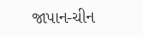જાપાન-ચીન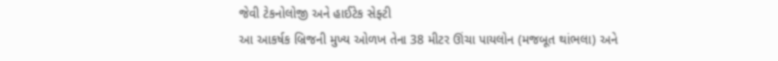જેવી ટેકનોલોજી અને હાઈટેક સેફ્ટી
આ આકર્ષક બ્રિજની મુખ્ય ઓળખ તેના 38 મીટર ઊંચા પાયલોન (મજબૂત થાંભલા) અને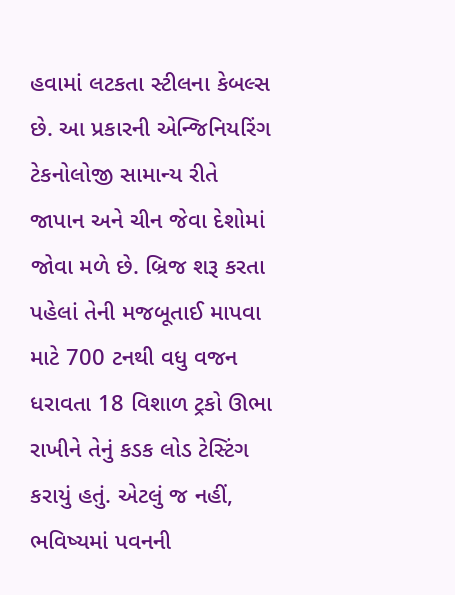હવામાં લટકતા સ્ટીલના કેબલ્સ છે. આ પ્રકારની એન્જિનિયરિંગ ટેકનોલોજી સામાન્ય રીતે જાપાન અને ચીન જેવા દેશોમાં જોવા મળે છે. બ્રિજ શરૂ કરતા પહેલાં તેની મજબૂતાઈ માપવા માટે 700 ટનથી વધુ વજન ધરાવતા 18 વિશાળ ટ્રકો ઊભા રાખીને તેનું કડક લોડ ટેસ્ટિંગ કરાયું હતું. એટલું જ નહીં, ભવિષ્યમાં પવનની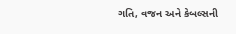ગતિ, વજન અને કેબલ્સની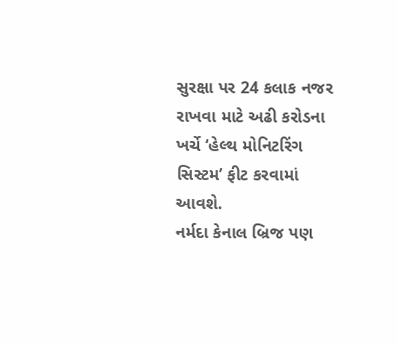સુરક્ષા પર 24 કલાક નજર રાખવા માટે અઢી કરોડના ખર્ચે ‘હેલ્થ મોનિટરિંગ સિસ્ટમ’ ફીટ કરવામાં આવશે.
નર્મદા કેનાલ બ્રિજ પણ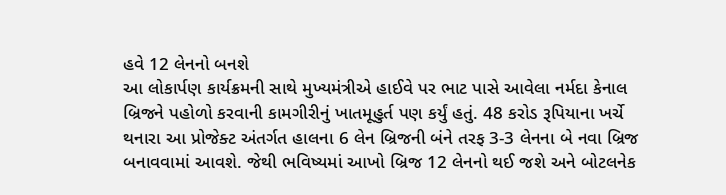હવે 12 લેનનો બનશે
આ લોકાર્પણ કાર્યક્રમની સાથે મુખ્યમંત્રીએ હાઈવે પર ભાટ પાસે આવેલા નર્મદા કેનાલ બ્રિજને પહોળો કરવાની કામગીરીનું ખાતમૂહુર્ત પણ કર્યું હતું. 48 કરોડ રૂપિયાના ખર્ચે થનારા આ પ્રોજેક્ટ અંતર્ગત હાલના 6 લેન બ્રિજની બંને તરફ 3-3 લેનના બે નવા બ્રિજ બનાવવામાં આવશે. જેથી ભવિષ્યમાં આખો બ્રિજ 12 લેનનો થઈ જશે અને બોટલનેક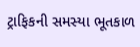ટ્રાફિકની સમસ્યા ભૂતકાળ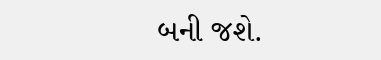બની જશે.